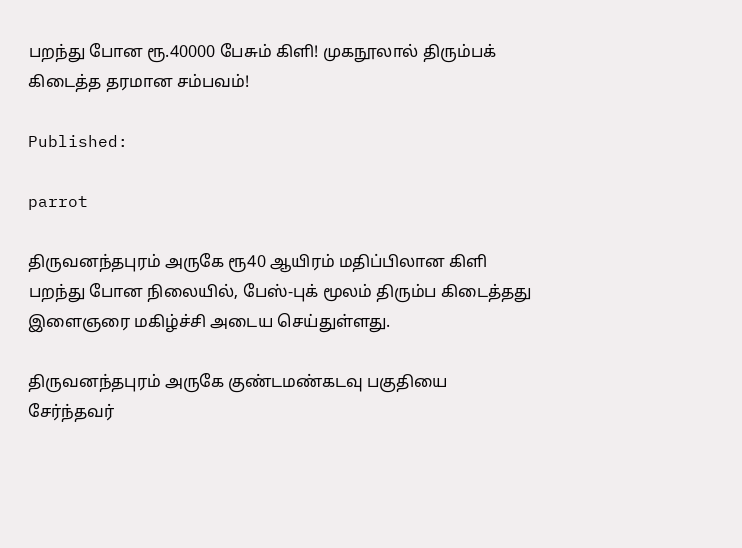பறந்து போன ரூ.40000 பேசும் கிளி! முகநூலால் திரும்பக் கிடைத்த தரமான சம்பவம்!

Published:

parrot

திருவனந்தபுரம் அருகே ரூ40 ஆயிரம் மதிப்பிலான கிளி பறந்து போன நிலையில், பேஸ்-புக் மூலம் திரும்ப கிடைத்தது இளைஞரை மகிழ்ச்சி அடைய செய்துள்ளது.

திருவனந்தபுரம் அருகே குண்டமண்கடவு பகுதியை சேர்ந்தவர்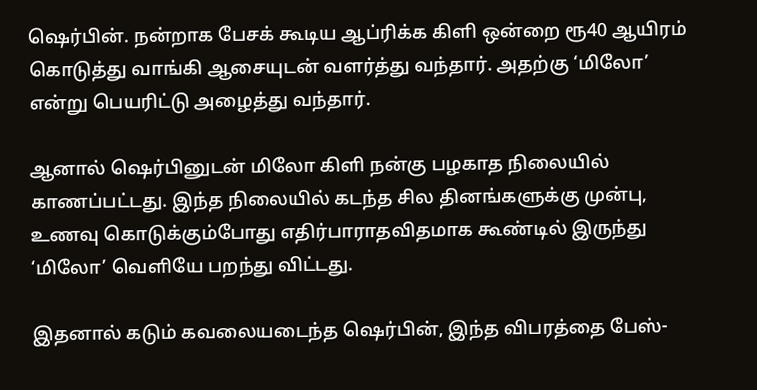ஷெர்பின். நன்றாக பேசக் கூடிய ஆப்ரிக்க கிளி ஒன்றை ரூ40 ஆயிரம் கொடுத்து வாங்கி ஆசையுடன் வளர்த்து வந்தார். அதற்கு ‘மிலோ’ என்று பெயரிட்டு அழைத்து வந்தார்.

ஆனால் ஷெர்பினுடன் மிலோ கிளி நன்கு பழகாத நிலையில் காணப்பட்டது. இந்த நிலையில் கடந்த சில தினங்களுக்கு முன்பு, உணவு கொடுக்கும்போது எதிர்பாராதவிதமாக கூண்டில் இருந்து ‘மிலோ’ வெளியே பறந்து விட்டது.

இதனால் கடும் கவலையடைந்த ஷெர்பின், இந்த விபரத்தை பேஸ்-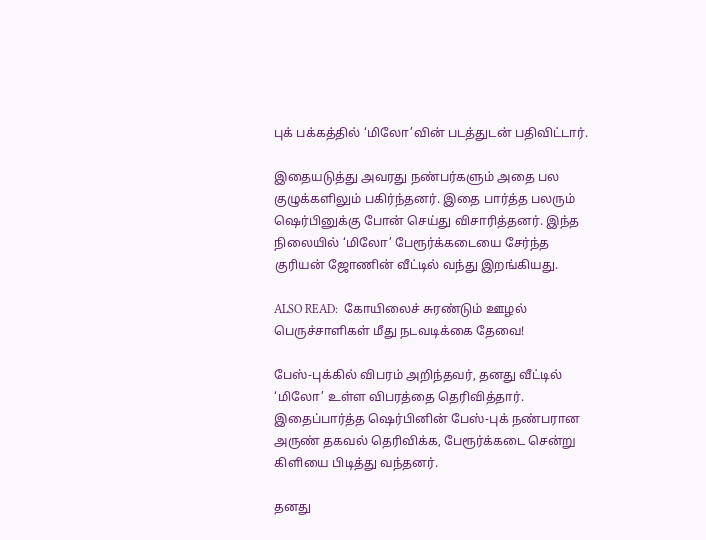புக் பக்கத்தில் ‘மிலோ’வின் படத்துடன் பதிவிட்டார்.

இதையடுத்து அவரது நண்பர்களும் அதை பல குழுக்களிலும் பகிர்ந்தனர். இதை பார்த்த பலரும் ஷெர்பினுக்கு போன் செய்து விசாரித்தனர். இந்த நிலையில் ‘மிலோ’ பேரூர்க்கடையை சேர்ந்த குரியன் ஜோணின் வீட்டில் வந்து இறங்கியது.

ALSO READ:  கோயிலைச் சுரண்டும் ஊழல் பெருச்சாளிகள் மீது நடவடிக்கை தேவை!

பேஸ்-புக்கில் விபரம் அறிந்தவர், தனது வீட்டில் ‘மிலோ’ உள்ள விபரத்தை தெரிவித்தார். இதைப்பார்த்த ஷெர்பினின் பேஸ்-புக் நண்பரான அருண் தகவல் தெரிவிக்க, பேரூர்க்கடை சென்று கிளியை பிடித்து வந்தனர்.

தனது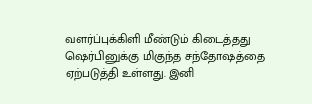வளர்ப்புக்கிளி மீண்டும் கிடைத்தது ஷெர்பினுக்கு மிகுந்த சந்தோஷத்தை ஏற்படுத்தி உள்ளது. இனி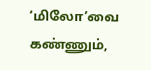‘மிலோ’வை கண்ணும்,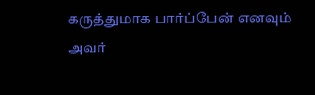கருத்துமாக பார்ப்பேன் எனவும் அவர்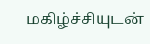மகிழ்ச்சியுடன்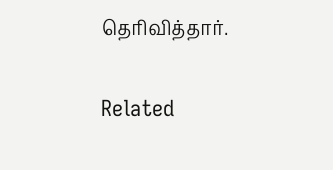தெரிவித்தார்.

Related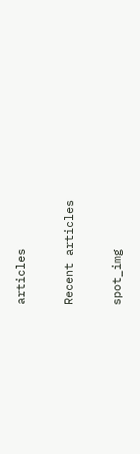articles

Recent articles

spot_img